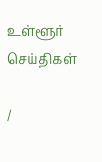உள்ளூர் செய்திகள்

/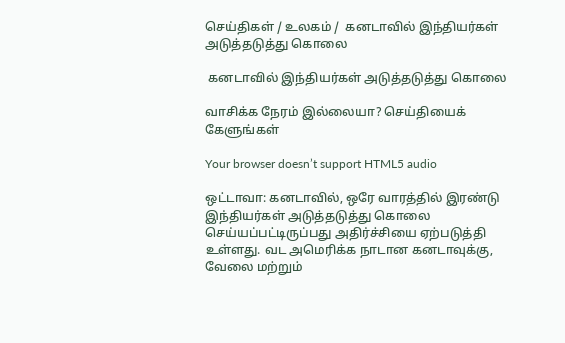செய்திகள் / உலகம் /  கனடாவில் இந்தியர்கள் அடுத்தடுத்து கொலை

 கனடாவில் இந்தியர்கள் அடுத்தடுத்து கொலை

வாசிக்க நேரம் இல்லையா? செய்தியைக் கேளுங்கள்

Your browser doesn’t support HTML5 audio

ஒட்டாவா: கனடாவில், ஒரே வாரத்தில் இரண்டு இந்தியர்கள் அடுத்தடுத்து கொலை செய்யப்பட்டிருப்பது அதிர்ச்சியை ஏற்படுத்தி உள்ளது. வட அமெரிக்க நாடான கனடாவுக்கு, வேலை மற்றும்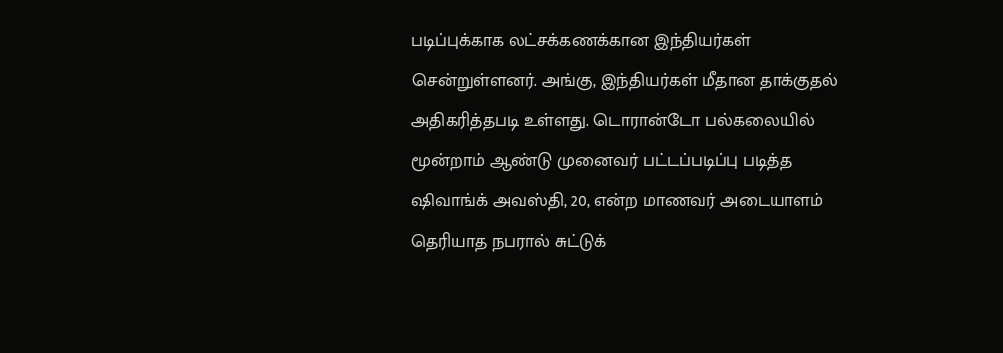படிப்புக்காக லட்சக்கணக்கான இந்தியர்கள் சென்றுள்ளனர். அங்கு, இந்தியர்கள் மீதான தாக்குதல் அதிகரித்தபடி உள்ளது. டொரான்டோ பல்கலையில் மூன்றாம் ஆண்டு முனைவர் பட்டப்படிப்பு படித்த ஷிவாங்க் அவஸ்தி, 20, என்ற மாணவர் அடையாளம் தெரியாத நபரால் சுட்டுக்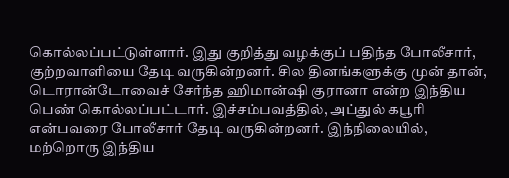கொல்லப்பட்டுள்ளார். இது குறித்து வழக்குப் பதிந்த போலீசார், குற்றவாளியை தேடி வருகின்றனர். சில தினங்களுக்கு முன் தான், டொரான்டோவைச் சேர்ந்த ஹிமான்ஷி குரானா என்ற இந்திய பெண் கொல்லப்பட்டார். இச்சம்பவத்தில், அப்துல் கபூரி என்பவரை போலீசார் தேடி வருகின்றனர். இந்நிலையில், மற்றொரு இந்திய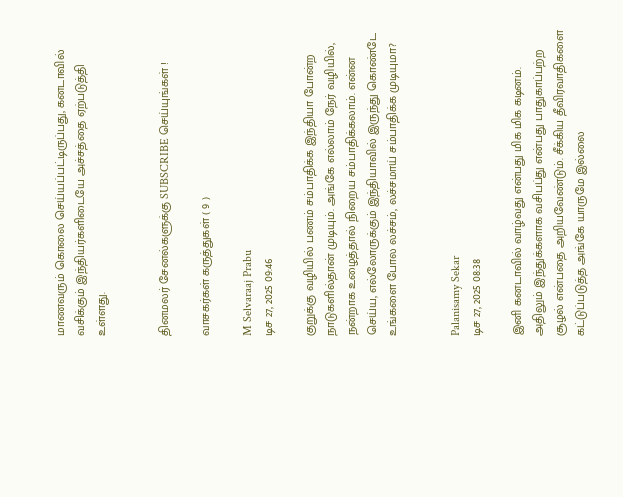மாணவரும் கொலை செய்யப்பட்டிருப்பது, கனடாவில் வசிக்கும் இந்தியர்களிடையே அச்சத்தை ஏற்படுத்தி உள்ளது.


தினமலர் சேனல்களுக்கு SUBSCRIBE செய்யுங்கள் !

வாசகர்கள் கருத்துகள் ( 9 )

M Selvaraaj Prabu
டிச 27, 2025 09:46

குறுக்கு வழியில் பணம் சம்பாதிக்க இந்தியா போன்ற நாடுகளில்தான் முடியும். அங்கே எல்லாம் நேர் வழியில், நன்றாக உழைத்தால் நிறைய சம்பாதிக்கலாம். என்ன செய்ய, எல்லோருக்கும் இந்தியாவில் இருந்து கொண்டே உங்களை போல லச்சம், லச்சமாய் சம்பாதிக்க முடியுமா?


Palanisamy Sekar
டிச 27, 2025 08:38

இனி கனடாவில் வாழ்வது என்பது மிக மிக கடினம். அதிலும் இந்துக்களாக வசிபப்து என்பது பாதுகாப்பற்ற சூழல் என்பதை அறியவேண்டும். சீக்கிய தீவிரவாதிகளை கட்டுப்படுத்த அங்கே யாருமே இல்லை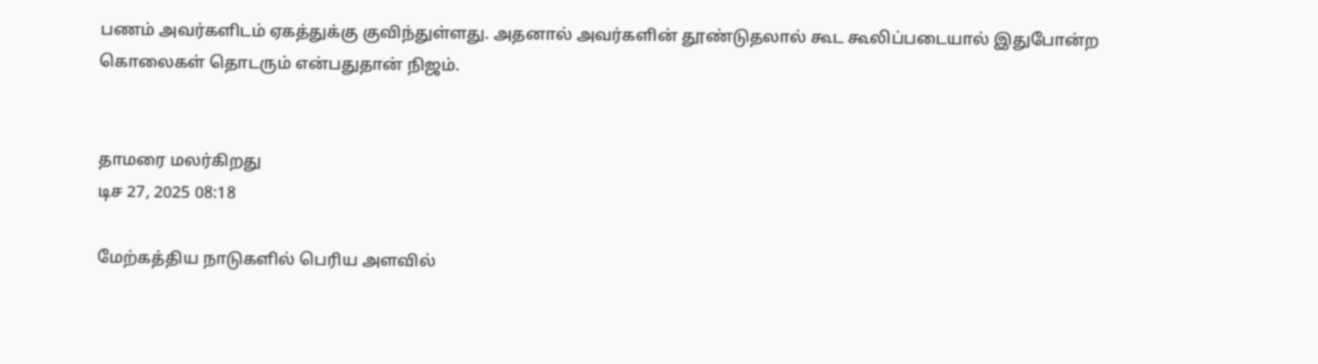பணம் அவர்களிடம் ஏகத்துக்கு குவிந்துள்ளது. அதனால் அவர்களின் தூண்டுதலால் கூட கூலிப்படையால் இதுபோன்ற கொலைகள் தொடரும் என்பதுதான் நிஜம்.


தாமரை மலர்கிறது
டிச 27, 2025 08:18

மேற்கத்திய நாடுகளில் பெரிய அளவில்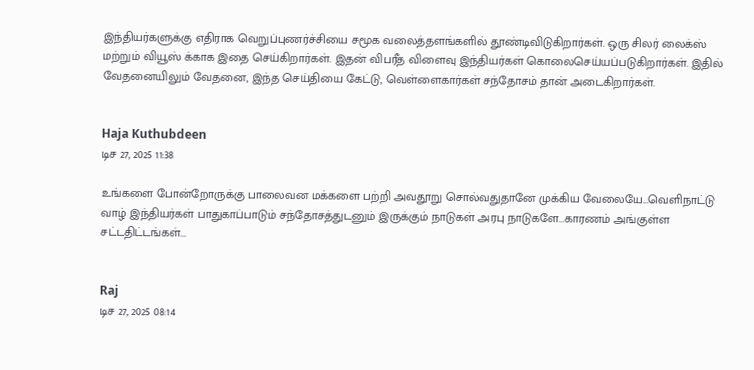இந்தியர்களுக்கு எதிராக வெறுப்புணர்ச்சியை சமூக வலைத்தளங்களில் தூண்டிவிடுகிறார்கள். ஒரு சிலர் லைக்ஸ் மற்றும் வியூஸ் க்காக இதை செய்கிறார்கள். இதன் விபரீத விளைவு இந்தியர்கள் கொலைசெய்யப்படுகிறார்கள். இதில் வேதனையிலும் வேதனை, இந்த செய்தியை கேட்டு, வெள்ளைகார்கள் சந்தோசம் தான் அடைகிறார்கள்.


Haja Kuthubdeen
டிச 27, 2025 11:38

உங்களை போன்றோருக்கு பாலைவன மக்களை பற்றி அவதூறு சொல்வதுதானே முக்கிய வேலையே...வெளிநாட்டு வாழ் இந்தியர்கள் பாதுகாப்பாடும் சந்தோசத்துடனும் இருக்கும் நாடுகள் அரபு நாடுகளே...காரணம் அங்குள்ள சட்டதிட்டங்கள்...


Raj
டிச 27, 2025 08:14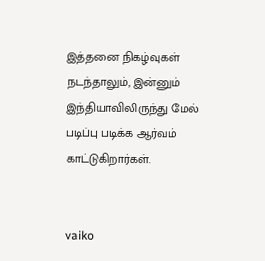இத்தனை நிகழ்வுகள் நடந்தாலும், இன்னும் இந்தியாவிலிருந்து மேல் படிப்பு படிக்க ஆர்வம் காட்டுகிறார்கள்.


vaiko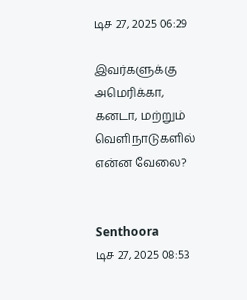டிச 27, 2025 06:29

இவர்களுக்கு அமெரிக்கா, கனடா, மற்றும் வெளிநாடுகளில் என்ன வேலை?


Senthoora
டிச 27, 2025 08:53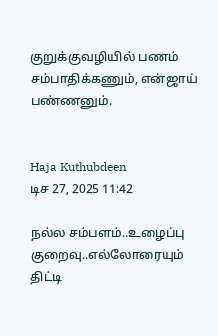குறுக்குவழியில் பணம் சம்பாதிக்கணும், என்ஜாய் பண்ணனும்.


Haja Kuthubdeen
டிச 27, 2025 11:42

நல்ல சம்பளம்..உழைப்பு குறைவு..எல்லோரையும் திட்டி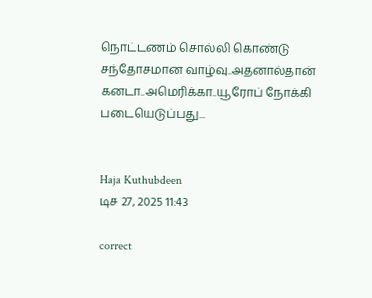நொட்டணம் சொல்லி கொண்டு சந்தோசமான வாழ்வு..அதனால்தான் கனடா..அமெரிக்கா..யூரோப் நோக்கி படையெடுப்பது...


Haja Kuthubdeen
டிச 27, 2025 11:43

correct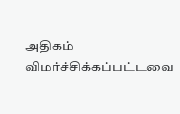அதிகம் விமர்ச்சிக்கப்பட்டவை